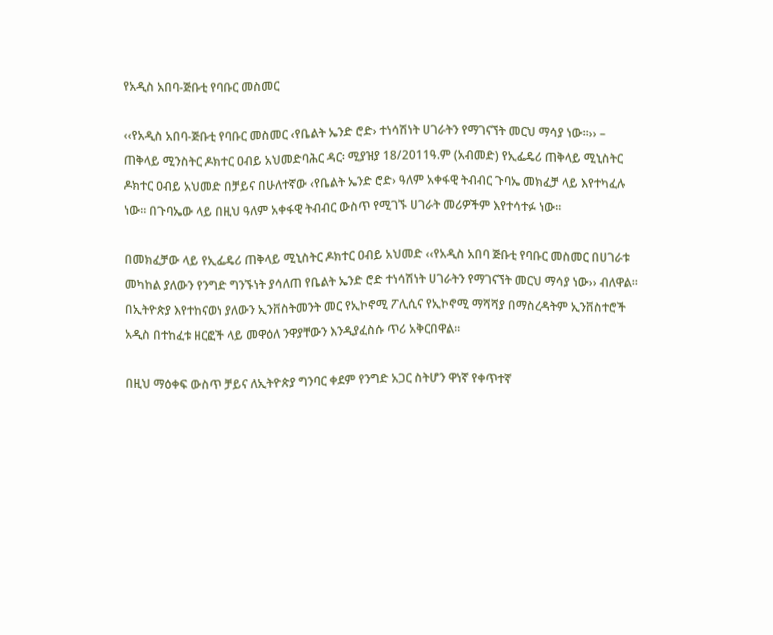የአዲስ አበባ-ጅቡቲ የባቡር መስመር

‹‹የአዲስ አበባ-ጅቡቲ የባቡር መስመር ‹የቤልት ኤንድ ሮድ› ተነሳሽነት ሀገራትን የማገናኘት መርህ ማሳያ ነው፡፡›› – ጠቅላይ ሚንስትር ዶክተር ዐብይ አህመድባሕር ዳር፡ ሚያዝያ 18/2011ዓ.ም (አብመድ) የኢፌዴሪ ጠቅላይ ሚኒስትር ዶክተር ዐብይ አህመድ በቻይና በሁለተኛው ‹የቤልት ኤንድ ሮድ› ዓለም አቀፋዊ ትብብር ጉባኤ መክፈቻ ላይ እየተካፈሉ ነው። በጉባኤው ላይ በዚህ ዓለም አቀፋዊ ትብብር ውስጥ የሚገኙ ሀገራት መሪዎችም እየተሳተፉ ነው፡፡

በመክፈቻው ላይ የኢፌዴሪ ጠቅላይ ሚኒስትር ዶክተር ዐብይ አህመድ ‹‹የአዲስ አበባ ጅቡቲ የባቡር መስመር በሀገራቱ መካከል ያለውን የንግድ ግንኙነት ያሳለጠ የቤልት ኤንድ ሮድ ተነሳሽነት ሀገራትን የማገናኘት መርህ ማሳያ ነው›› ብለዋል።
በኢትዮጵያ እየተከናወነ ያለውን ኢንቨስትመንት መር የኢኮኖሚ ፖሊሲና የኢኮኖሚ ማሻሻያ በማስረዳትም ኢንቨስተሮች አዲስ በተከፈቱ ዘርፎች ላይ መዋዕለ ንዋያቸውን እንዲያፈስሱ ጥሪ አቅርበዋል፡፡

በዚህ ማዕቀፍ ውስጥ ቻይና ለኢትዮጵያ ግንባር ቀደም የንግድ አጋር ስትሆን ዋነኛ የቀጥተኛ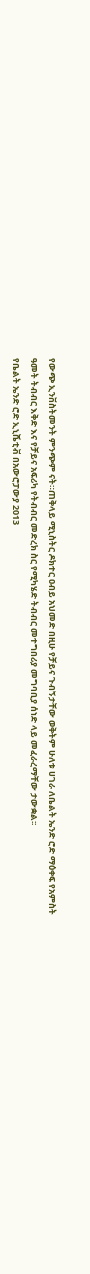የውጭ ኢንቨስትመንት ምንጭም ናት።ጠቅላይ ሚኒስትር ዶክተር ዐብይ አህመድ በዚሁ የቻይና ጉብኝታቸው ወቅትም ሁለቱ ሀገራ ለቤልት ኤንድ ሮድ ማዕቀፍ የአምስት ዓመት ትብብር እቅድ እና የቻይና አፍሪካ የትብብር መድረክ ስር የሚካሄድ ትብብር መተግበሪያ መግባቢያ ሰነድ ላይ መፈራረማቸው ታውቋል፡፡
የቤልት ኤንድ ሮድ ኢኒሼቲቭ በአውሮፓውያ 2013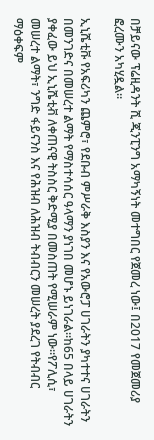በቻይናው ፕሬዚዳንት ሺ ጂንፒንግ አማካኝነት መተግበር የጀመረ ነው፤ በ2017 የመጀመሪያ ፎረሙን አካሂዷል።

ኢኒሼቲቩ የአፍሪካን ጨምሮ፣ የደቡብ ምሥራቅ እስያን እና የአውሮፓ ሀገራትን ያካተተና ሀገራትን በመንገድና በመሠረተ ልማት የማስተሳሰር ዓላማን ያነገበ መሆኑ ይነገራል።ከ65 በላይ ሀገራትን ያቀፈው ይህ ኢኒሼቲቭ ለቀጠናዊ ትስስር ቅድሚያ በመስጠት የሚሠራም ነው።የፖሊሲ፣ መሠረተ ልማት፣ ንግድ ፋይናንስ እና የሕዝብ ለሕዝብ ትብብርን መሠረት ያደረገ የትብብር ማዕቀፍም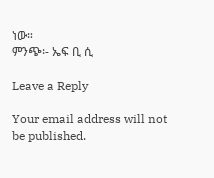ነው።
ምንጭ፡- ኤፍ ቢ ሲ

Leave a Reply

Your email address will not be published.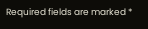Required fields are marked *